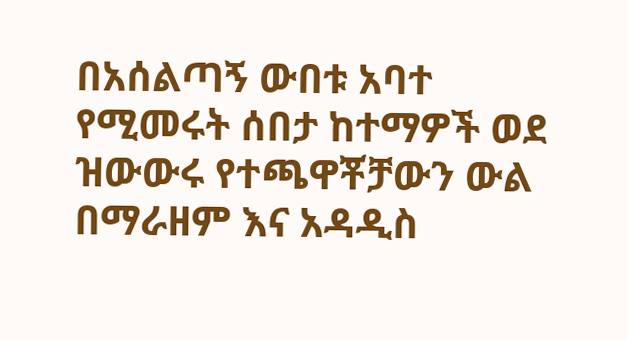በአሰልጣኝ ውበቱ አባተ የሚመሩት ሰበታ ከተማዎች ወደ ዝውውሩ የተጫዋቾቻውን ውል በማራዘም እና አዳዲስ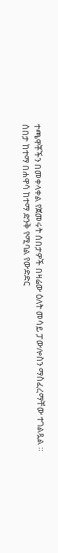ተጫዋቾችን በመቀላቀል የጀመሩት ሰበታዎች በዛሬው ዕለት መሳይ ፓውሎስን ማስፈረማቸው ተገልጿል ።
ሰበታ ከተማ በሐዋሳ ከተማ ድንቅ የሚባል የውድድር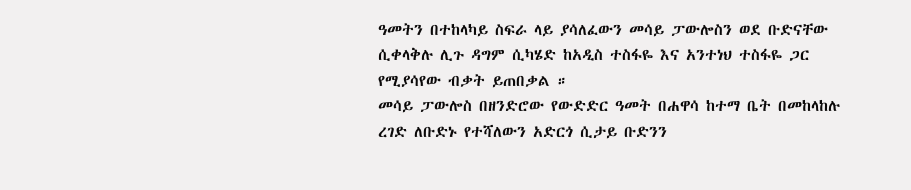ዓመትን በተከላካይ ስፍራ ላይ ያሳለፈውን መሳይ ፓውሎስን ወደ ቡድናቸው ሲቀላቅሉ ሊጉ ዳግም ሲካሄድ ከአዲስ ተስፋዬ እና አንተነህ ተስፋዬ ጋር የሚያሳየው ብቃት ይጠበቃል ።
መሳይ ፓውሎስ በዘንድሮው የውድድር ዓመት በሐዋሳ ከተማ ቤት በመከላከሉ ረገድ ለቡድኑ የተሻለውን አድርጎ ሲታይ ቡድንን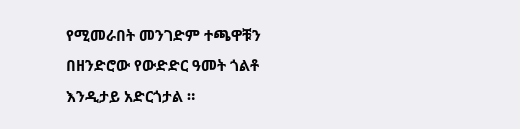የሚመራበት መንገድም ተጫዋቹን በዘንድሮው የውድድር ዓመት ጎልቶ እንዲታይ አድርጎታል ።